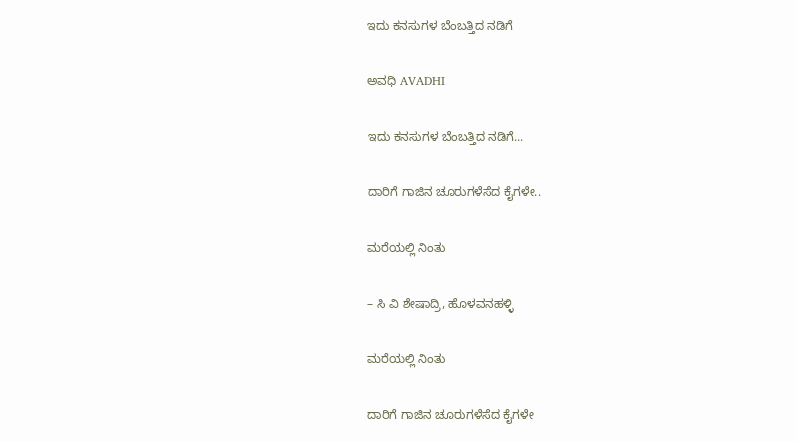ಇದು ಕನಸುಗಳ ಬೆಂಬತ್ತಿದ ನಡಿಗೆ‍

ಅವಧಿ AVADHI

ಇದು ಕನಸುಗಳ ಬೆಂಬತ್ತಿದ ನಡಿಗೆ...

ದಾರಿಗೆ ಗಾಜಿನ ಚೂರುಗಳೆಸೆದ ಕೈಗಳೇ..

ಮರೆಯಲ್ಲಿ ನಿಂತು

– ಸಿ ವಿ ಶೇಷಾದ್ರಿ, ಹೊಳವನಹಳ್ಳಿ

ಮರೆಯಲ್ಲಿ ನಿಂತು

ದಾರಿಗೆ ಗಾಜಿನ ಚೂರುಗಳೆಸೆದ ಕೈಗಳೇ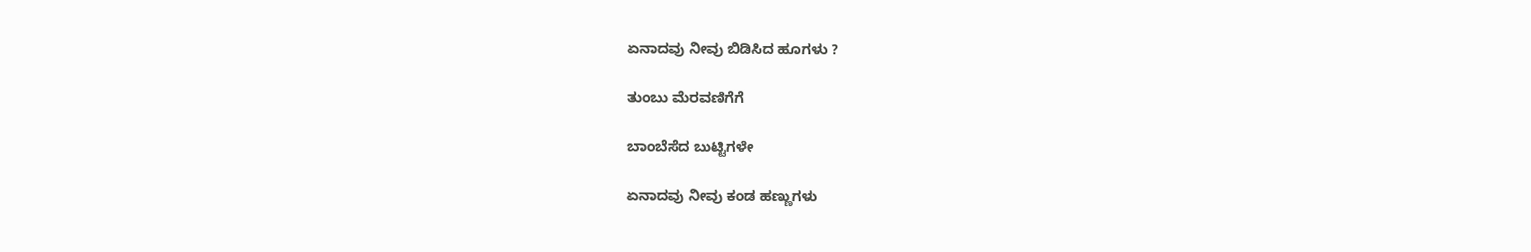ಏನಾದವು ನೀವು ಬಿಡಿಸಿದ ಹೂಗಳು ?

ತುಂಬು ಮೆರವಣಿಗೆಗೆ

ಬಾಂಬೆಸೆದ ಬುಟ್ಟಿಗಳೇ

ಏನಾದವು ನೀವು ಕಂಡ ಹಣ್ಣುಗಳು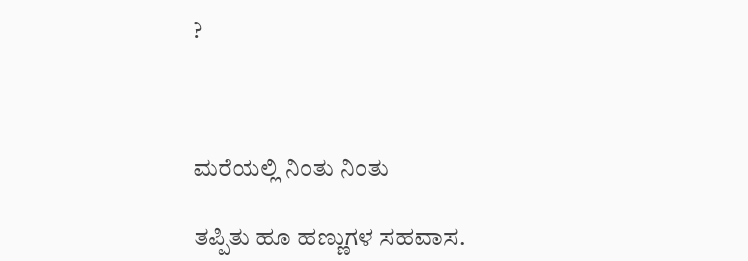?



ಮರೆಯಲ್ಲಿ ನಿಂತು ನಿಂತು

ತಪ್ಪಿತು ಹೂ ಹಣ್ಣುಗಳ ಸಹವಾಸ.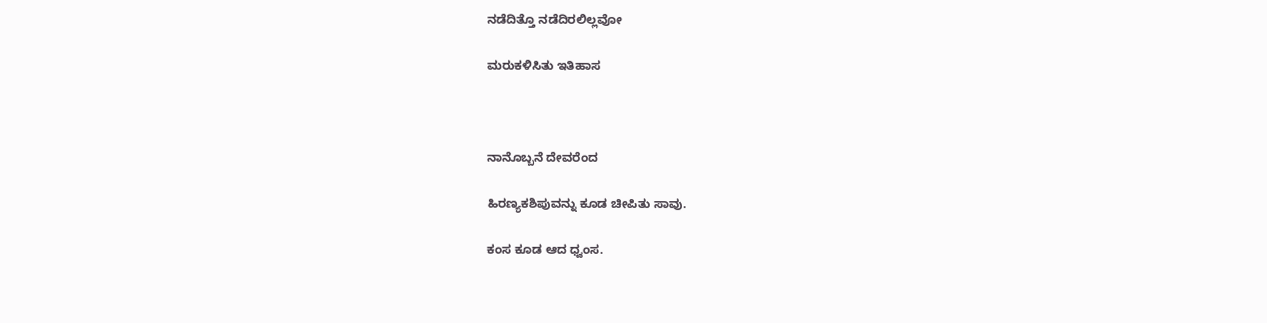ನಡೆದಿತ್ತೊ ನಡೆದಿರಲಿಲ್ಲವೋ

ಮರುಕಳಿಸಿತು ಇತಿಹಾಸ



ನಾನೊಬ್ಬನೆ ದೇವರೆಂದ

ಹಿರಣ್ಯಕಶಿಪುವನ್ನು ಕೂಡ ಚೀಪಿತು ಸಾವು.

ಕಂಸ ಕೂಡ ಆದ ಧ್ವಂಸ.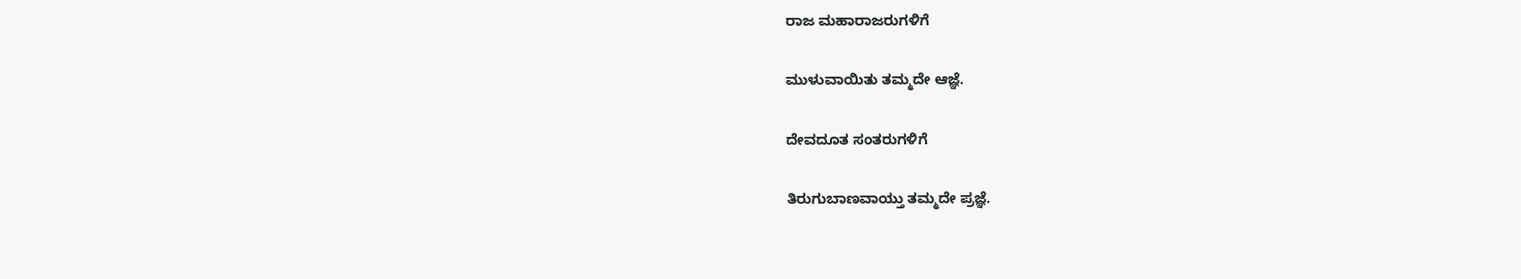ರಾಜ ಮಹಾರಾಜರುಗಳಿಗೆ

ಮುಳುವಾಯಿತು ತಮ್ಮದೇ ಆಜ್ಞೆ.

ದೇವದೂತ ಸಂತರುಗಳಿಗೆ

ತಿರುಗುಬಾಣವಾಯ್ತು ತಮ್ಮದೇ ಪ್ರಜ್ಞೆ.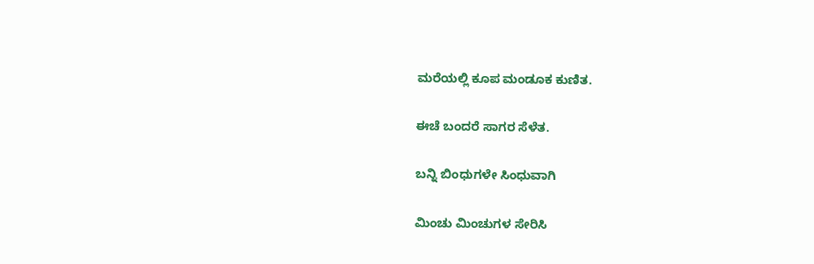ಮರೆಯಲ್ಲಿ ಕೂಪ ಮಂಡೂಕ ಕುಣಿತ.

ಈಚೆ ಬಂದರೆ ಸಾಗರ ಸೆಳೆತ.

ಬನ್ನಿ ಬಿಂಧುಗಳೇ ಸಿಂಧುವಾಗಿ

ಮಿಂಚು ಮಿಂಚುಗಳ ಸೇರಿಸಿ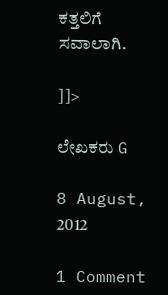ಕತ್ತಲಿಗೆ ಸವಾಲಾಗಿ.

]]>

ಲೇಖಕರು G

8 August, 2012

1 Comment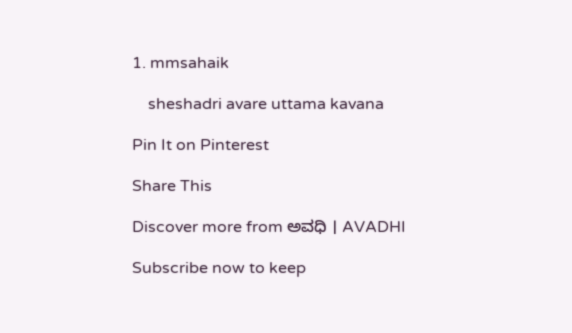1. mmsahaik

    sheshadri avare uttama kavana

Pin It on Pinterest

Share This

Discover more from ಅವಧಿ । AVADHI

Subscribe now to keep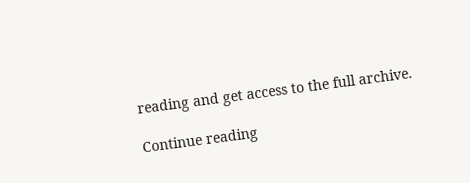reading and get access to the full archive.

Continue reading